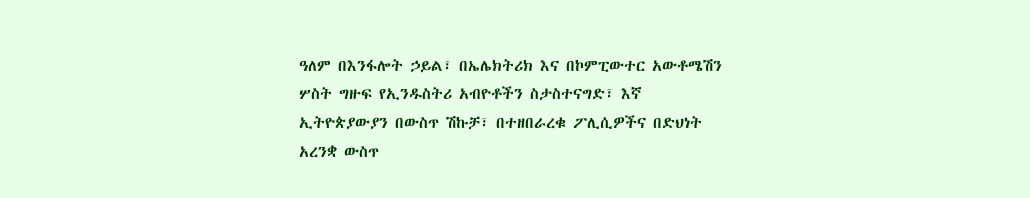ዓለም በእንፋሎት ኃይል፣ በኤሌክትሪክ እና በኮምፒውተር አውቶሜሽን ሦስት ግዙፍ የኢንዱስትሪ አብዮቶችን ስታስተናግድ፣ እኛ ኢትዮጵያውያን በውስጥ ሽኩቻ፣ በተዘበራረቁ ፖሊሲዎችና በድህነት አረንቋ ውስጥ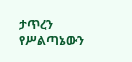ታጥረን የሥልጣኔውን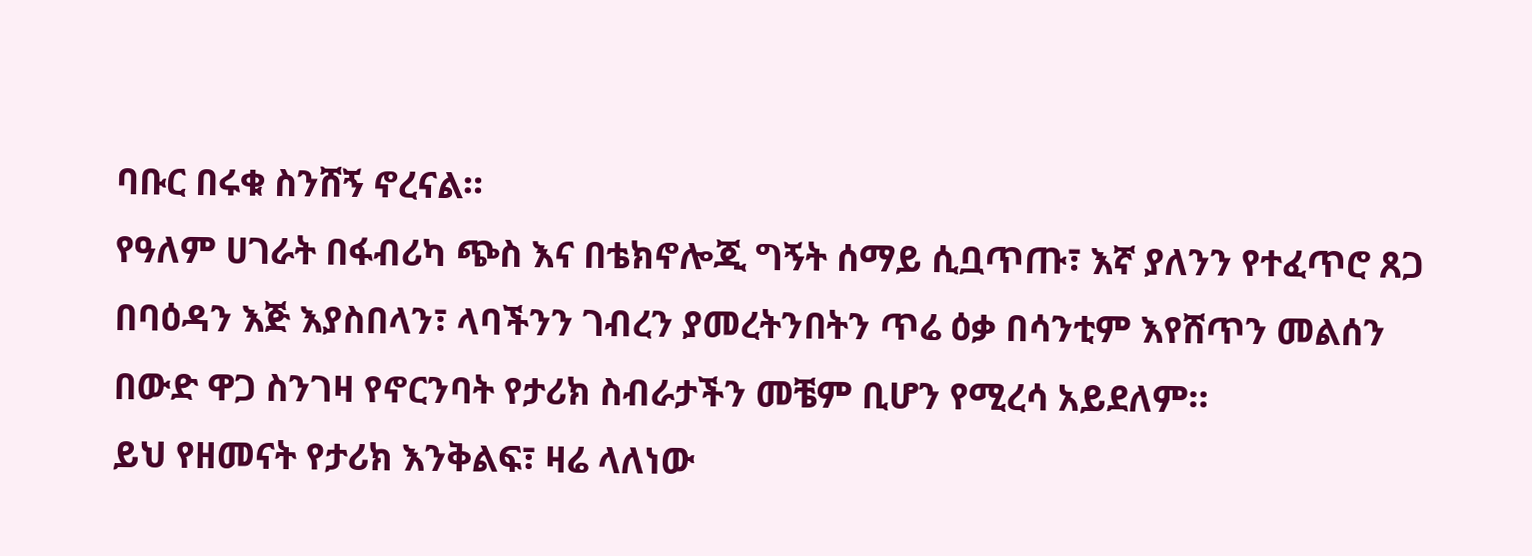ባቡር በሩቁ ስንሸኝ ኖረናል።
የዓለም ሀገራት በፋብሪካ ጭስ እና በቴክኖሎጂ ግኝት ሰማይ ሲቧጥጡ፣ እኛ ያለንን የተፈጥሮ ጸጋ በባዕዳን እጅ እያስበላን፣ ላባችንን ገብረን ያመረትንበትን ጥሬ ዕቃ በሳንቲም እየሸጥን መልሰን በውድ ዋጋ ስንገዛ የኖርንባት የታሪክ ስብራታችን መቼም ቢሆን የሚረሳ አይደለም።
ይህ የዘመናት የታሪክ እንቅልፍ፣ ዛሬ ላለነው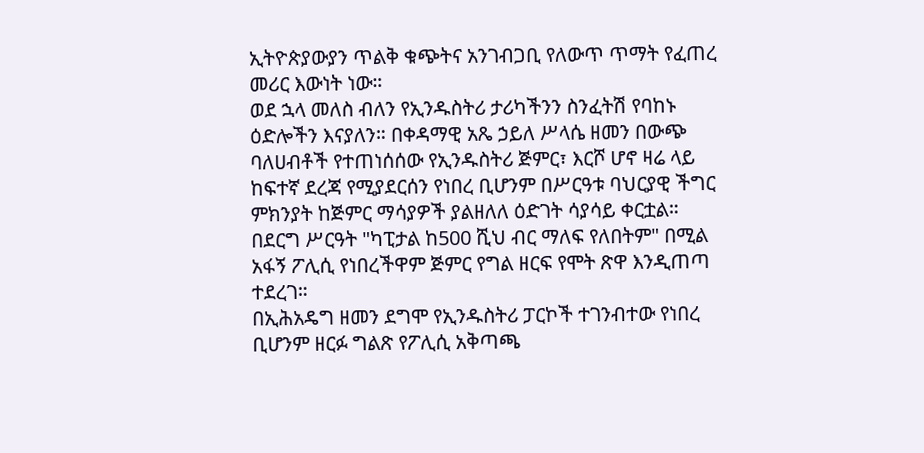ኢትዮጵያውያን ጥልቅ ቁጭትና አንገብጋቢ የለውጥ ጥማት የፈጠረ መሪር እውነት ነው።
ወደ ኋላ መለስ ብለን የኢንዱስትሪ ታሪካችንን ስንፈትሽ የባከኑ ዕድሎችን እናያለን። በቀዳማዊ አጼ ኃይለ ሥላሴ ዘመን በውጭ ባለሀብቶች የተጠነሰሰው የኢንዱስትሪ ጅምር፣ እርሾ ሆኖ ዛሬ ላይ ከፍተኛ ደረጃ የሚያደርሰን የነበረ ቢሆንም በሥርዓቱ ባህርያዊ ችግር ምክንያት ከጅምር ማሳያዎች ያልዘለለ ዕድገት ሳያሳይ ቀርቷል።
በደርግ ሥርዓት "ካፒታል ከ500 ሺህ ብር ማለፍ የለበትም" በሚል አፋኝ ፖሊሲ የነበረችዋም ጅምር የግል ዘርፍ የሞት ጽዋ እንዲጠጣ ተደረገ።
በኢሕአዴግ ዘመን ደግሞ የኢንዱስትሪ ፓርኮች ተገንብተው የነበረ ቢሆንም ዘርፉ ግልጽ የፖሊሲ አቅጣጫ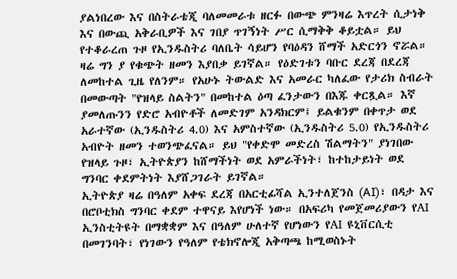ያልነበረው እና በስትራቴጂ ባለመመራቱ ዘርፉ በውጭ ምንዛሬ እጥረት ሲታነቅ እና በውጪ አቅራቢዎች እና ገበያ ጥገኝነት ሥር ሲማቅቅ ቆይቷል። ይህ የተቆራረጠ ጉዞ የኢንዱስትሪ ባለቤት ሳይሆን የባዕዳን ሸማች አድርጎን ኖሯል።
ዛሬ ግን ያ የቁጭት ዘመን እያበቃ ይገኛል። የዕድገቱን ባቡር ደረጃ በደረጃ ለመከተል ጊዜ የለንም። የአሁኑ ትውልድ እና አመራር ካለፈው የታሪክ ስብራት በመውጣት "የዝላይ ስልትን" በመከተል ዕጣ ፈንታውን በእጁ ቀርጿል። እኛ ያመለጡንን የድሮ አብዮቶች ለመድገም አንዳክርም፤ ይልቁንም በቀጥታ ወደ አራተኛው (ኢንዱስትሪ 4.0) እና አምስተኛው (ኢንዱስትሪ 5.0) የኢንዱስትሪ አብዮት ዘመን ተወንጭፈናል። ይህ "የቀድሞ መድረስ ሽልማትን" ያነገበው የዝላይ ጉዞ፣ ኢትዮጵያን ከሸማችነት ወደ አምራችነት፣ ከተከታይነት ወደ ግንባር ቀደምትነት እያሸጋገራት ይገኛል።
ኢትዮጵያ ዛሬ በዓለም አቀፍ ደረጃ በአርቲፊሻል ኢንተለጀንስ (AI)፣ በዳታ እና በሮቦቲክስ ግንባር ቀደም ተዋናይ እየሆነች ነው። በአፍሪካ የመጀመሪያውን የAI ኢንስቲትዩት በማቋቋም እና በዓለም ሁለተኛ የሆነውን የAI ዩኒቨርሲቲ በመገንባት፣ የነገውን የዓለም የቴክኖሎጂ አቅጣጫ ከሚወስኑት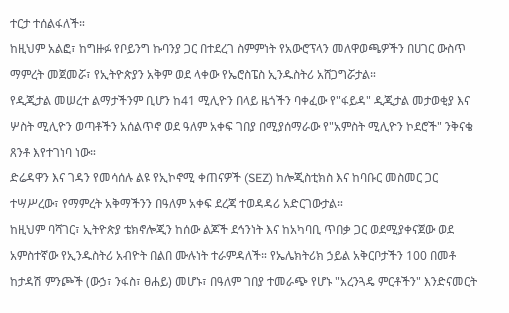ተርታ ተሰልፋለች።
ከዚህም አልፎ፣ ከግዙፉ የቦይንግ ኩባንያ ጋር በተደረገ ስምምነት የአውሮፕላን መለዋወጫዎችን በሀገር ውስጥ ማምረት መጀመሯ፣ የኢትዮጵያን አቅም ወደ ላቀው የኤሮስፔስ ኢንዱስትሪ አሸጋግሯታል።
የዲጂታል መሠረተ ልማታችንም ቢሆን ከ41 ሚሊዮን በላይ ዜጎችን ባቀፈው የ"ፋይዳ" ዲጂታል መታወቂያ እና ሦስት ሚሊዮን ወጣቶችን አሰልጥኖ ወደ ዓለም አቀፍ ገበያ በሚያሰማራው የ"አምስት ሚሊዮን ኮደሮች" ንቅናቄ ጸንቶ እየተገነባ ነው።
ድሬዳዋን እና ገዳን የመሳሰሉ ልዩ የኢኮኖሚ ቀጠናዎች (SEZ) ከሎጂስቲክስ እና ከባቡር መስመር ጋር ተሣሥረው፣ የማምረት አቅማችንን በዓለም አቀፍ ደረጃ ተወዳዳሪ አድርገውታል።
ከዚህም ባሻገር፣ ኢትዮጵያ ቴክኖሎጂን ከሰው ልጆች ደኅንነት እና ከአካባቢ ጥበቃ ጋር ወደሚያቀናጀው ወደ አምስተኛው የኢንዱስትሪ አብዮት በልበ ሙሉነት ተራምዳለች። የኤሌክትሪክ ኃይል አቅርቦታችን 100 በመቶ ከታዳሽ ምንጮች (ውኃ፣ ንፋስ፣ ፀሐይ) መሆኑ፣ በዓለም ገበያ ተመራጭ የሆኑ "አረንጓዴ ምርቶችን" እንድናመርት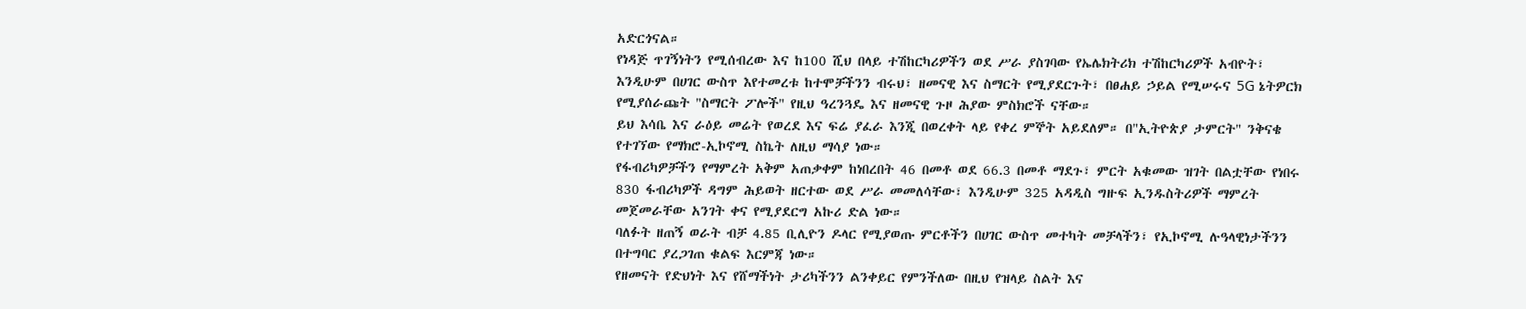አድርጎናል።
የነዳጅ ጥገኝነትን የሚሰብረው እና ከ100 ሺህ በላይ ተሽከርካሪዎችን ወደ ሥራ ያስገባው የኤሌክትሪክ ተሽከርካሪዎች አብዮት፣ እንዲሁም በሀገር ውስጥ እየተመረቱ ከተሞቻችንን ብሩህ፣ ዘመናዊ እና ስማርት የሚያደርጉት፣ በፀሐይ ኃይል የሚሠሩና 5G ኔትዎርክ የሚያሰራጩት "ስማርት ፖሎች" የዚህ ዓረንጓዴ እና ዘመናዊ ጉዞ ሕያው ምስክሮች ናቸው።
ይህ እሳቤ እና ራዕይ መሬት የወረደ እና ፍሬ ያፈራ እንጂ በወረቀት ላይ የቀረ ምኞት አይደለም። በ"ኢትዮጵያ ታምርት" ንቅናቄ የተገኘው የማክሮ-ኢኮኖሚ ስኬት ለዚህ ማሳያ ነው።
የፋብሪካዎቻችን የማምረት አቅም አጠቃቀም ከነበረበት 46 በመቶ ወደ 66.3 በመቶ ማደጉ፣ ምርት አቁመው ዝገት በልቷቸው የነበሩ 830 ፋብሪካዎች ዳግም ሕይወት ዘርተው ወደ ሥራ መመለሳቸው፣ እንዲሁም 325 አዳዲስ ግዙፍ ኢንዱስትሪዎች ማምረት መጀመራቸው አንገት ቀና የሚያደርግ አኩሪ ድል ነው።
ባለፉት ዘጠኝ ወራት ብቻ 4.85 ቢሊዮን ዶላር የሚያወጡ ምርቶችን በሀገር ውስጥ መተካት መቻላችን፣ የኢኮኖሚ ሉዓላዊነታችንን በተግባር ያረጋገጠ ቁልፍ እርምጃ ነው።
የዘመናት የድህነት እና የሸማችነት ታሪካችንን ልንቀይር የምንችለው በዚህ የዝላይ ስልት እና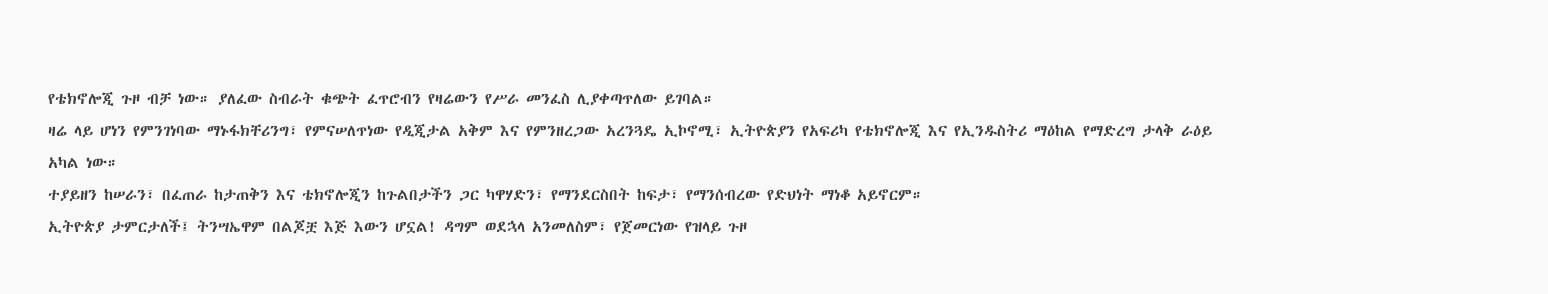የቴክኖሎጂ ጉዞ ብቻ ነው። ያለፈው ስብራት ቁጭት ፈጥሮብን የዛሬውን የሥራ መንፈስ ሊያቀጣጥለው ይገባል።
ዛሬ ላይ ሆነን የምንገነባው ማኑፋክቸሪንግ፣ የምናሠለጥነው የዲጂታል አቅም እና የምንዘረጋው አረንጓዴ ኢኮኖሚ፣ ኢትዮጵያን የአፍሪካ የቴክኖሎጂ እና የኢንዱስትሪ ማዕከል የማድረግ ታላቅ ራዕይ አካል ነው።
ተያይዘን ከሠራን፣ በፈጠራ ከታጠቅን እና ቴክኖሎጂን ከጉልበታችን ጋር ካዋሃድን፣ የማንደርስበት ከፍታ፣ የማንሰብረው የድህነት ማነቆ አይኖርም።
ኢትዮጵያ ታምርታለች፤ ትንሣኤዋም በልጆቿ እጅ እውን ሆኗል! ዳግም ወደኋላ አንመለስም፣ የጀመርነው የዝላይ ጉዞ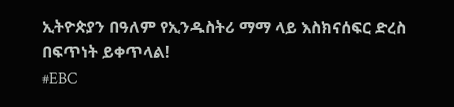ኢትዮጵያን በዓለም የኢንዱስትሪ ማማ ላይ እስክናሰፍር ድረስ በፍጥነት ይቀጥላል!
#EBC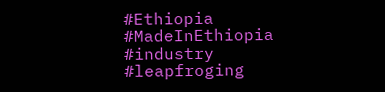#Ethiopia #MadeInEthiopia #industry #leapfroging